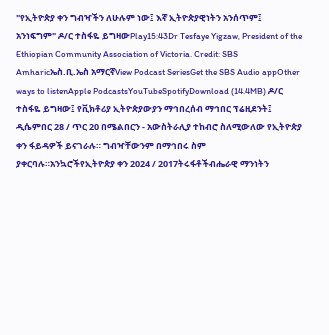"የኢትዮጵያ ቀን ግብዣችን ለሁሉም ነው፤ እኛ ኢትዮጵያዊነትን አንሰጥም፤ አንነፍግም" ዶ/ር ተስፋዬ ይግዛውPlay15:43Dr Tesfaye Yigzaw, President of the Ethiopian Community Association of Victoria. Credit: SBS Amharicኤስ.ቢ.ኤስ አማርኛView Podcast SeriesGet the SBS Audio appOther ways to listenApple PodcastsYouTubeSpotifyDownload (14.4MB) ዶ/ር ተስፋዬ ይግዛው፤ የቪክቶሪያ ኢትዮጵያውያን ማኅበረሰብ ማኅበር ፕሬዚደንት፤ ዲሴምበር 28 / ጥር 20 በሜልበርን - አውስትራሊያ ተከብሮ ስለሚውለው የኢትዮጵያ ቀን ፋይዳዎች ይናገራሉ። ግብዣቸውንም በማኅበሩ ስም ያቀርባሉ።አንኳሮችየኢትዮጵያ ቀን 2024 / 2017ትሩፋቶችብሔራዊ ማንነትን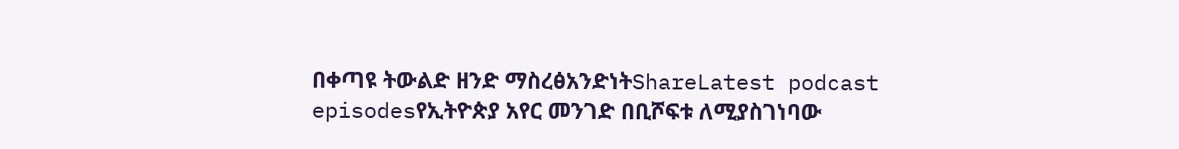በቀጣዩ ትውልድ ዘንድ ማስረፅአንድነትShareLatest podcast episodesየኢትዮጵያ አየር መንገድ በቢሾፍቱ ለሚያስገነባው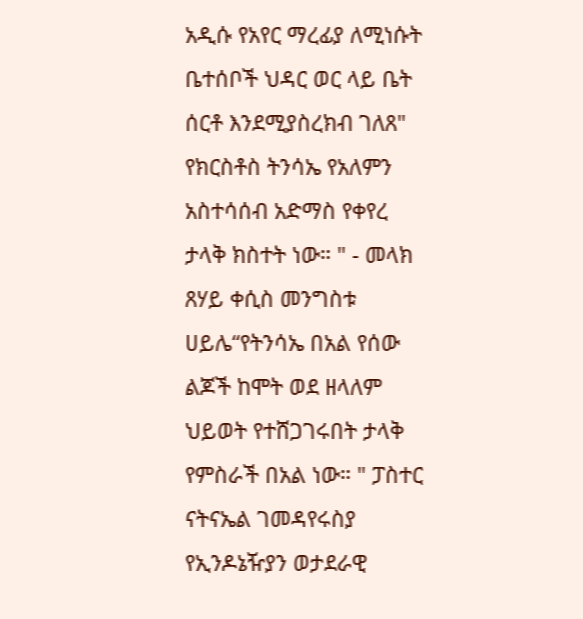አዲሱ የአየር ማረፊያ ለሚነሱት ቤተሰቦች ህዳር ወር ላይ ቤት ሰርቶ እንደሚያስረክብ ገለጸ" የክርስቶስ ትንሳኤ የአለምን አስተሳሰብ አድማስ የቀየረ ታላቅ ክስተት ነው። " - መላክ ጸሃይ ቀሲስ መንግስቱ ሀይሌ“የትንሳኤ በአል የሰው ልጆች ከሞት ወደ ዘላለም ህይወት የተሸጋገሩበት ታላቅ የምስራች በአል ነው። " ፓስተር ናትናኤል ገመዳየሩስያ የኢንዶኔዥያን ወታደራዊ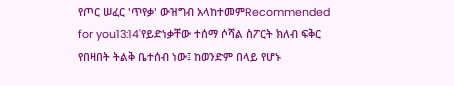የጦር ሠፈር 'ጥየቃ' ውዝግብ አላከተመምRecommended for you13:14'የይድነቃቸው ተሰማ ሶሻል ስፖርት ክለብ ፍቅር የበዛበት ትልቅ ቤተሰብ ነው፤ ከወንድም በላይ የሆኑ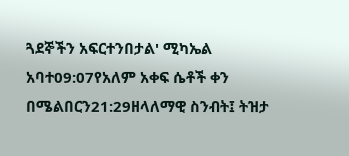ጓደኞችን አፍርተንበታል' ሚካኤል አባተ09:07የአለም አቀፍ ሴቶች ቀን በሜልበርን21:29ዘላለማዊ ስንብት፤ ትዝታ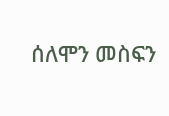ሰለሞን መስፍን